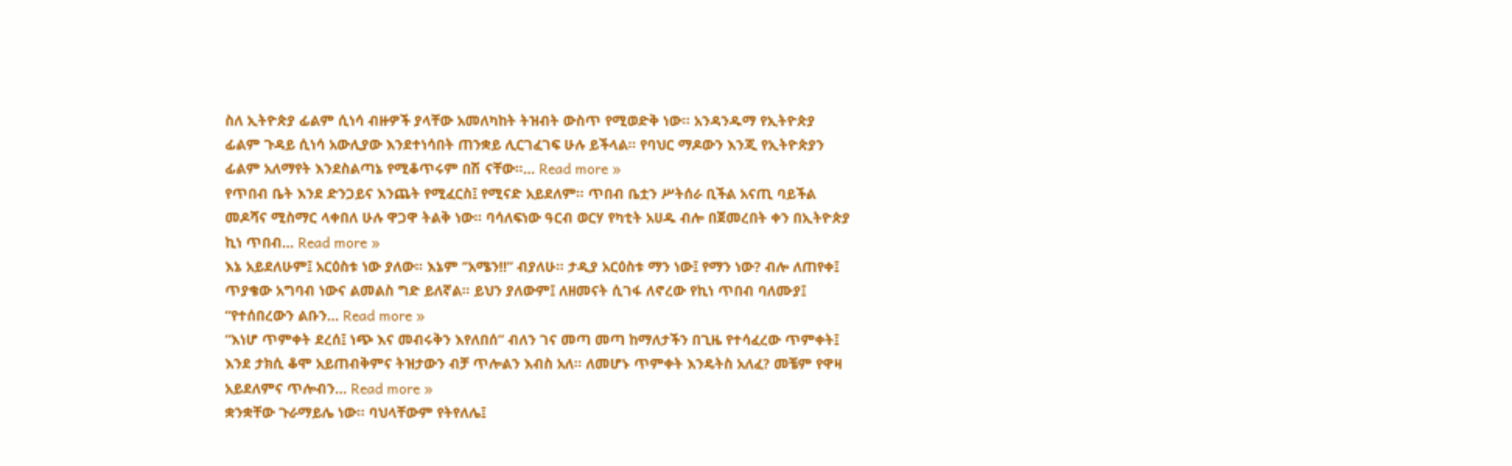ስለ ኢትዮጵያ ፊልም ሲነሳ ብዙዎች ያላቸው አመለካከት ትዝብት ውስጥ የሚወድቅ ነው፡፡ አንዳንዱማ የኢትዮጵያ ፊልም ጉዳይ ሲነሳ አውሊያው እንደተነሳበት ጠንቋይ ሊርገፈገፍ ሁሉ ይችላል፡፡ የባህር ማዶውን እንጂ የኢትዮጵያን ፊልም አለማየት እንደስልጣኔ የሚቆጥሩም በሽ ናቸው፡፡... Read more »
የጥበብ ቤት እንደ ድንጋይና እንጨት የሚፈርስ፤ የሚናድ አይደለም። ጥበብ ቤቷን ሥትሰራ ቢችል አናጢ ባይችል መዶሻና ሚስማር ላቀበለ ሁሉ ዋጋዋ ትልቅ ነው። ባሳለፍነው ዓርብ ወርሃ የካቲት አሀዱ ብሎ በጀመረበት ቀን በኢትዮጵያ ኪነ ጥበብ... Read more »
እኔ አይደለሁም፤ አርዕስቱ ነው ያለው። እኔም ‘’አሜን!!” ብያለሁ። ታዲያ አርዕስቱ ማን ነው፤ የማን ነው? ብሎ ለጠየቀ፤ ጥያቄው አግባብ ነውና ልመልስ ግድ ይለኛል። ይህን ያለውም፤ ለዘመናት ሲገፋ ለኖረው የኪነ ጥበብ ባለሙያ፤ “የተሰበረውን ልቡን... Read more »
“እነሆ ጥምቀት ደረሰ፤ ነጭ እና መብሩቅን እየለበሰ” ብለን ገና መጣ መጣ ከማለታችን በጊዜ የተሳፈረው ጥምቀት፤ እንደ ታክሲ ቆሞ አይጠብቅምና ትዝታውን ብቻ ጥሎልን እብስ አለ። ለመሆኑ ጥምቀት እንዴትስ አለፈ? መቼም የዋዛ አይደለምና ጥሎብን... Read more »
ቋንቋቸው ጉራማይሌ ነው። ባህላቸውም የትየለሌ፤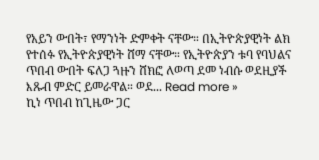የአይን ውበት፣ የማንነት ድምቀት ናቸው። በኢትዮጵያዊነት ልክ የተሰፉ የኢትዮጵያዊነት ሸማ ናቸው። የኢትዮጵያን ቱባ የባህልና ጥበብ ውበት ፍለጋ ጓዙን ሸክፎ ለወጣ ደመ ነብሱ ወደዚያች እጹብ ምድር ይመራዋል። ወደ... Read more »
ኪነ ጥበብ ከጊዜው ጋር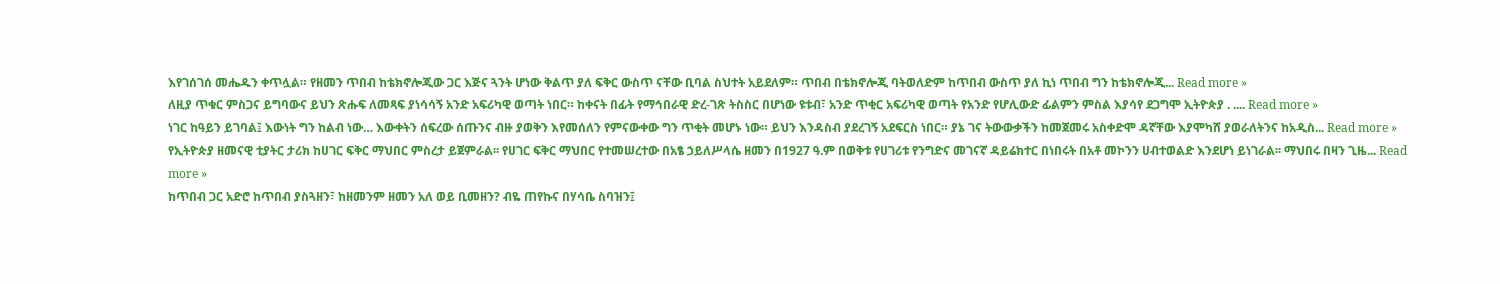እየገሰገሰ መሔዱን ቀጥሏል። የዘመን ጥበብ ከቴክኖሎጂው ጋር እጅና ጓንት ሆነው ቅልጥ ያለ ፍቅር ውስጥ ናቸው ቢባል ስህተት አይደለም። ጥበብ በቴክኖሎጂ ባትወለድም ከጥበብ ውስጥ ያለ ኪነ ጥበብ ግን ከቴክኖሎጂ... Read more »
ለዚያ ጥቁር ምስጋና ይግባውና ይህን ጽሑፍ ለመጻፍ ያነሳሳኝ አንድ አፍሪካዊ ወጣት ነበር። ከቀናት በፊት የማኅበራዊ ድረ-ገጽ ትስስር በሆነው ዩቱብ፣ አንድ ጥቂር አፍሪካዊ ወጣት የአንድ የሆሊውድ ፊልምን ምስል እያሳየ ደጋግሞ ኢትዮጵያ . .... Read more »
ነገር ከዓይን ይገባል፤ እውነት ግን ከልብ ነው… እውቀትን ሰፍረው ሰጡንና ብዙ ያወቅን እየመሰለን የምናውቀው ግን ጥቂት መሆኑ ነው። ይህን እንዳስብ ያደረገኝ አደፍርስ ነበር። ያኔ ገና ትውውቃችን ከመጀመሩ አስቀድሞ ዳኛቸው እያሞካሸ ያወራለትንና ከአዲስ... Read more »
የኢትዮጵያ ዘመናዊ ቲያትር ታሪክ ከሀገር ፍቅር ማህበር ምስረታ ይጀምራል፡፡ የሀገር ፍቅር ማህበር የተመሠረተው በአፄ ኃይለሥላሴ ዘመን በ1927 ዓ.ም በወቅቱ የሀገሪቱ የንግድና መገናኛ ዳይሬክተር በነበሩት በአቶ መኮንን ሀብተወልድ እንደሆነ ይነገራል፡፡ ማህበሩ በዛን ጊዜ... Read more »
ከጥበብ ጋር አድሮ ከጥበብ ያስጓዘን፣ ከዘመንም ዘመን አለ ወይ ቢመዘን? ብዬ ጠየኩና በሃሳቤ ስባዝን፤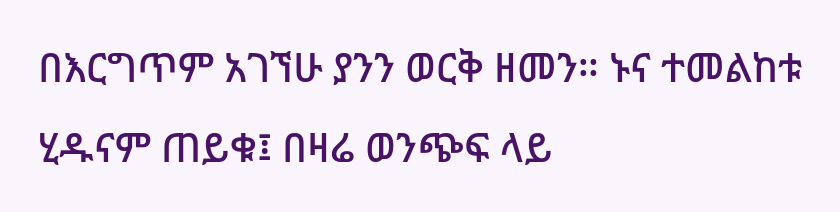በእርግጥም አገኘሁ ያንን ወርቅ ዘመን። ኑና ተመልከቱ ሂዱናም ጠይቁ፤ በዛሬ ወንጭፍ ላይ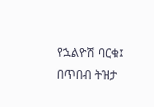የኋልዮሽ ባርቁ፤ በጥበብ ትዝታ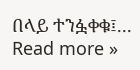በላይ ተንፏቀቁ፤... Read more »